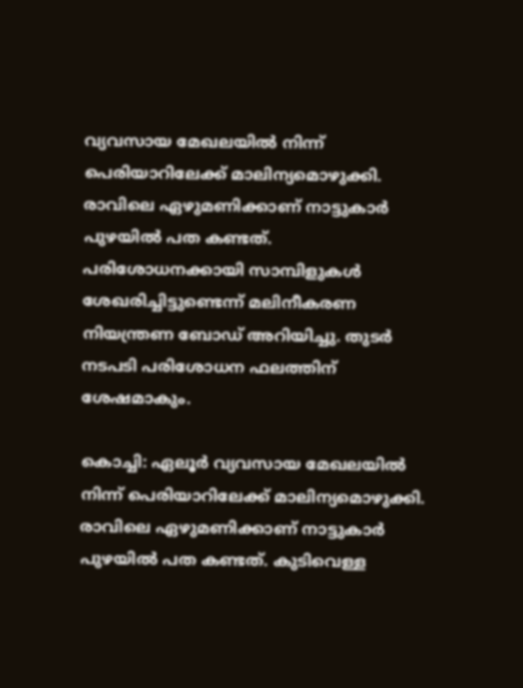വ്യവസായ മേഖലയിൽ നിന്ന് പെരിയാറിലേക്ക് മാലിന്യമൊഴുക്കി. രാവിലെ ഏഴുമണിക്കാണ് നാട്ടുകാര്‍ പുഴയിൽ പത കണ്ടത്. പരിശോധനക്കായി സാമ്പിളുകൾ ശേഖരിച്ചിട്ടുണ്ടെന്ന് മലിനീകരണ നിയന്ത്രണ ബോഡ് അറിയിച്ചു. തുടര്‍ നടപടി പരിശോധന ഫലത്തിന് ശേഷമാകും.

കൊച്ചി: ഏലൂര്‍ വ്യവസായ മേഖലയിൽ നിന്ന് പെരിയാറിലേക്ക് മാലിന്യമൊഴുക്കി. രാവിലെ ഏഴുമണിക്കാണ് നാട്ടുകാര്‍ പുഴയിൽ പത കണ്ടത്. കുടിവെള്ള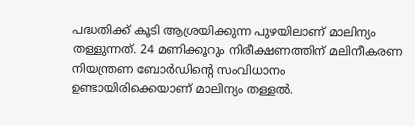പദ്ധതിക്ക് കൂടി ആശ്രയിക്കുന്ന പുഴയിലാണ് മാലിന്യം തള്ളുന്നത്. 24 മണിക്കൂറും നിരീക്ഷണത്തിന് മലിനീകരണ നിയന്ത്രണ ബോര്‍ഡിന്‍റെ സംവിധാനം ഉണ്ടായിരിക്കെയാണ് മാലിന്യം തള്ളൽ.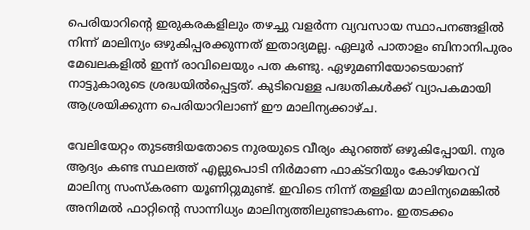പെരിയാറിൻ്റെ ഇരുകരകളിലും തഴച്ചു വളര്‍ന്ന വ്യവസായ സ്ഥാപനങ്ങളിൽ നിന്ന് മാലിന്യം ഒഴുകിപ്പരക്കുന്നത് ഇതാദ്യമല്ല. ഏലൂര്‍ പാതാളം ബിനാനിപുരം മേഖലകളിൽ ഇന്ന് രാവിലെയും പത കണ്ടു. ഏഴുമണിയോടെയാണ് നാട്ടുകാരുടെ ശ്രദ്ധയിൽപ്പെട്ടത്. കുടിവെള്ള പദ്ധതികൾക്ക് വ്യാപകമായി ആശ്രയിക്കുന്ന പെരിയാറിലാണ് ഈ മാലിന്യക്കാഴ്ച.

വേലിയേറ്റം തുടങ്ങിയതോടെ നുരയുടെ വീര്യം കുറഞ്ഞ് ഒഴുകിപ്പോയി. നുര ആദ്യം കണ്ട സ്ഥലത്ത് എല്ലുപൊടി നിര്‍മാണ ഫാക്ടറിയും കോഴിയറവ് മാലിന്യ സംസ്കരണ യൂണിറ്റുമുണ്ട്. ഇവിടെ നിന്ന് തള്ളിയ മാലിന്യമെങ്കിൽ അനിമൽ ഫാറ്റിന്‍റെ സാന്നിധ്യം മാലിന്യത്തിലുണ്ടാകണം. ഇതടക്കം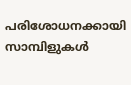പരിശോധനക്കായി സാമ്പിളുകൾ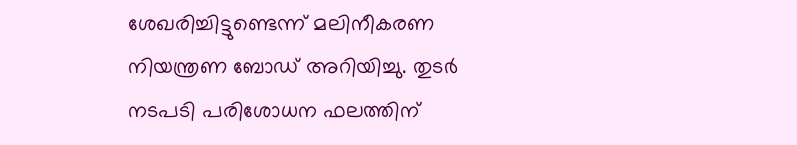ശേഖരിച്ചിട്ടുണ്ടെന്ന് മലിനീകരണ നിയന്ത്രണ ബോഡ് അറിയിച്ചു. തുടര്‍ നടപടി പരിശോധന ഫലത്തിന്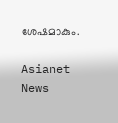ശേഷമാകും.

Asianet News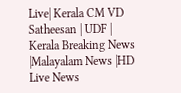Live| Kerala CM VD Satheesan | UDF | Kerala Breaking News |Malayalam News |HD Live News